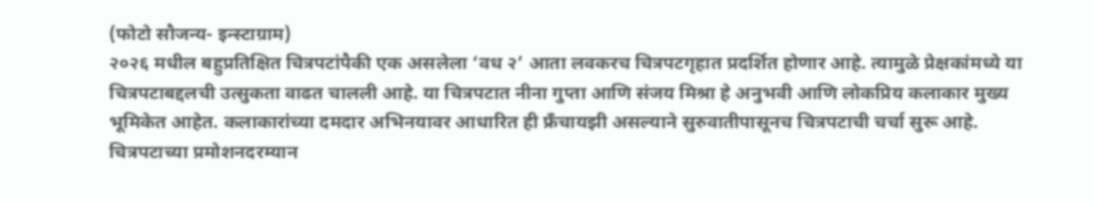(फोटो सौजन्य- इन्स्टाग्राम)
२०२६ मधील बहुप्रतिक्षित चित्रपटांपैकी एक असलेला ‘वध २’ आता लवकरच चित्रपटगृहात प्रदर्शित होणार आहे. त्यामुळे प्रेक्षकांमध्ये या चित्रपटाबद्दलची उत्सुकता वाढत चालली आहे. या चित्रपटात नीना गुप्ता आणि संजय मिश्रा हे अनुभवी आणि लोकप्रिय कलाकार मुख्य भूमिकेत आहेत. कलाकारांच्या दमदार अभिनयावर आधारित ही फ्रँचायझी असल्याने सुरुवातीपासूनच चित्रपटाची चर्चा सुरू आहे.
चित्रपटाच्या प्रमोशनदरम्यान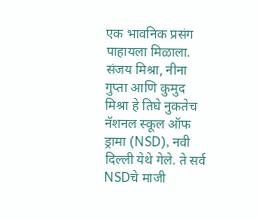एक भावनिक प्रसंग पाहायला मिळाला. संजय मिश्रा, नीना गुप्ता आणि कुमुद मिश्रा हे तिघे नुकतेच नॅशनल स्कूल ऑफ ड्रामा (NSD), नवी दिल्ली येथे गेले. ते सर्व NSDचे माजी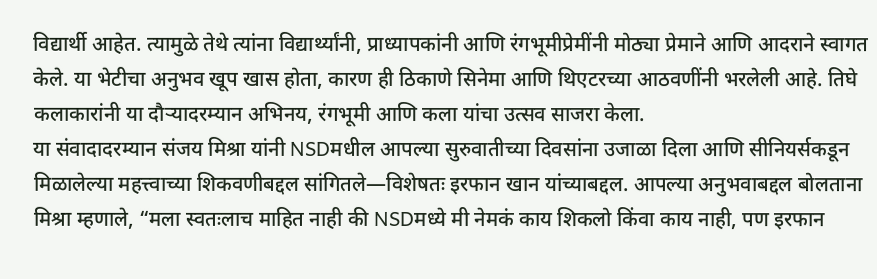विद्यार्थी आहेत. त्यामुळे तेथे त्यांना विद्यार्थ्यांनी, प्राध्यापकांनी आणि रंगभूमीप्रेमींनी मोठ्या प्रेमाने आणि आदराने स्वागत केले. या भेटीचा अनुभव खूप खास होता, कारण ही ठिकाणे सिनेमा आणि थिएटरच्या आठवणींनी भरलेली आहे. तिघे कलाकारांनी या दौऱ्यादरम्यान अभिनय, रंगभूमी आणि कला यांचा उत्सव साजरा केला.
या संवादादरम्यान संजय मिश्रा यांनी NSDमधील आपल्या सुरुवातीच्या दिवसांना उजाळा दिला आणि सीनियर्सकडून मिळालेल्या महत्त्वाच्या शिकवणीबद्दल सांगितले—विशेषतः इरफान खान यांच्याबद्दल. आपल्या अनुभवाबद्दल बोलताना मिश्रा म्हणाले, “मला स्वतःलाच माहित नाही की NSDमध्ये मी नेमकं काय शिकलो किंवा काय नाही, पण इरफान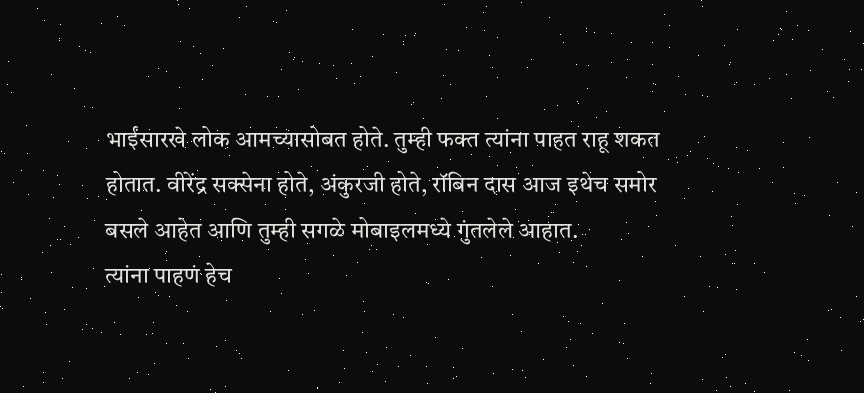भाईंसारखे लोक आमच्यासोबत होते. तुम्ही फक्त त्यांना पाहत राहू शकत होतात. वीरेंद्र सक्सेना होते, अंकुरजी होते, रॉबिन दास आज इथेच समोर बसले आहेत आणि तुम्ही सगळे मोबाइलमध्ये गुंतलेले आहात.
त्यांना पाहणं हेच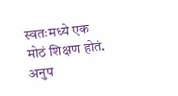स्वतःमध्ये एक मोठं शिक्षण होतं. अनुप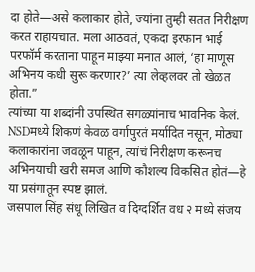दा होते—असे कलाकार होते, ज्यांना तुम्ही सतत निरीक्षण करत राहायचात. मला आठवतं, एकदा इरफान भाई परफॉर्म करताना पाहून माझ्या मनात आलं, ‘हा माणूस अभिनय कधी सुरू करणार?’ त्या लेव्हलवर तो खेळत होता.”
त्यांच्या या शब्दांनी उपस्थित सगळ्यांनाच भावनिक केलं. NSDमध्ये शिकणं केवळ वर्गापुरतं मर्यादित नसून, मोठ्या कलाकारांना जवळून पाहून, त्यांचं निरीक्षण करूनच अभिनयाची खरी समज आणि कौशल्य विकसित होतं—हे या प्रसंगातून स्पष्ट झालं.
जसपाल सिंह संधू लिखित व दिग्दर्शित वध २ मध्ये संजय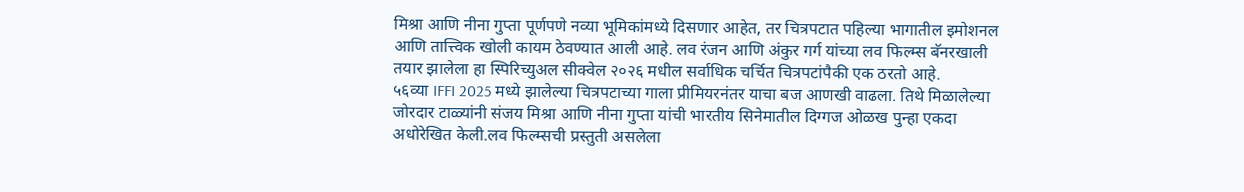मिश्रा आणि नीना गुप्ता पूर्णपणे नव्या भूमिकांमध्ये दिसणार आहेत, तर चित्रपटात पहिल्या भागातील इमोशनल आणि तात्त्विक खोली कायम ठेवण्यात आली आहे. लव रंजन आणि अंकुर गर्ग यांच्या लव फिल्म्स बॅनरखाली तयार झालेला हा स्पिरिच्युअल सीक्वेल २०२६ मधील सर्वाधिक चर्चित चित्रपटांपैकी एक ठरतो आहे.
५६व्या IFFI 2025 मध्ये झालेल्या चित्रपटाच्या गाला प्रीमियरनंतर याचा बज आणखी वाढला. तिथे मिळालेल्या जोरदार टाळ्यांनी संजय मिश्रा आणि नीना गुप्ता यांची भारतीय सिनेमातील दिग्गज ओळख पुन्हा एकदा अधोरेखित केली.लव फिल्म्सची प्रस्तुती असलेला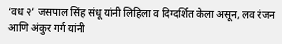‘वध २’ जसपाल सिंह संधू यांनी लिहिला व दिग्दर्शित केला असून, लव रंजन आणि अंकुर गर्ग यांनी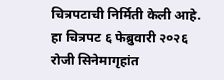चित्रपटाची निर्मिती केली आहे. हा चित्रपट ६ फेब्रुवारी २०२६ रोजी सिनेमागृहांत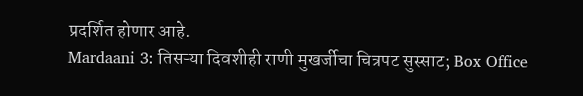प्रदर्शित होणार आहे.
Mardaani 3: तिसऱ्या दिवशीही राणी मुखर्जीचा चित्रपट सुस्साट; Box Office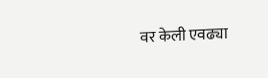वर केली एवढ्या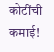कोटींची कमाई!